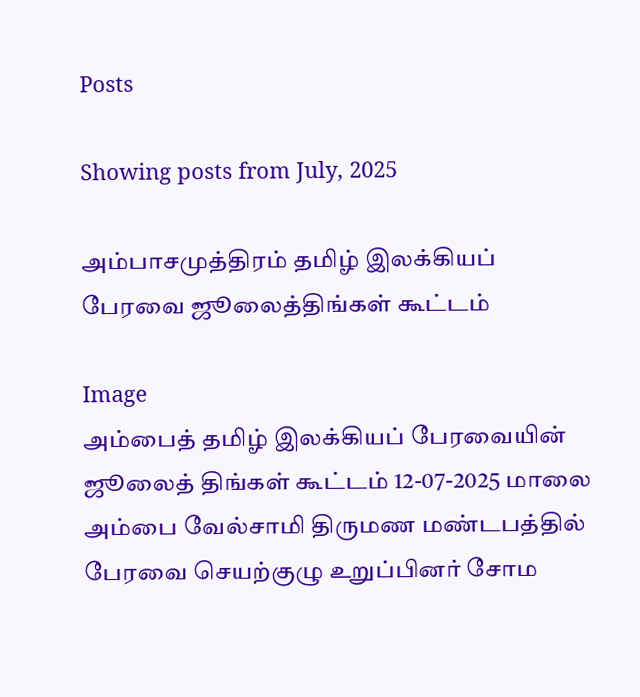Posts

Showing posts from July, 2025

அம்பாசமுத்திரம் தமிழ் இலக்கியப் பேரவை ஜூலைத்திங்கள் கூட்டம்

Image
அம்பைத் தமிழ் இலக்கியப் பேரவையின் ஜூலைத் திங்கள் கூட்டம் 12-07-2025 மாலை  அம்பை வேல்சாமி திருமண மண்டபத்தில் பேரவை செயற்குழு உறுப்பினர் சோம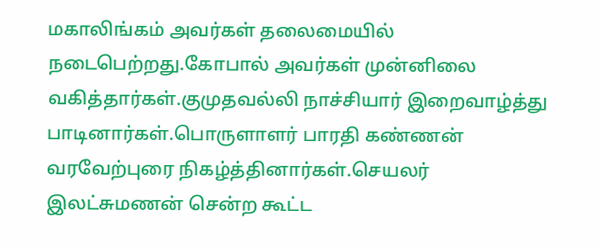மகாலிங்கம் அவர்கள் தலைமையில் நடைபெற்றது.கோபால் அவர்கள் முன்னிலை வகித்தார்கள்.குமுதவல்லி நாச்சியார் இறைவாழ்த்து  பாடினார்கள்.பொருளாளர் பாரதி கண்ணன் வரவேற்புரை நிகழ்த்தினார்கள்.செயலர் இலட்சுமணன் சென்ற கூட்ட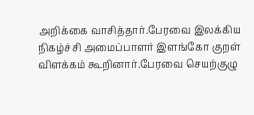அறிக்கை வாசித்தார்.பேரவை இலக்கிய நிகழ்ச்சி அமைப்பாளர் இளங்கோ குறள் விளக்கம் கூறினார்.பேரவை செயற்குழு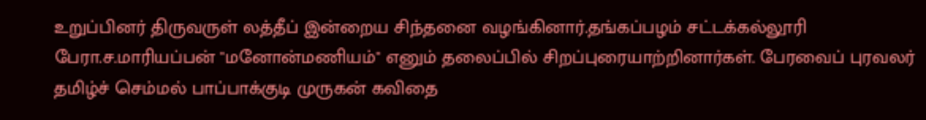உறுப்பினர் திருவருள் லத்தீப் இன்றைய சிந்தனை வழங்கினார்.தங்கப்பழம் சட்டக்கல்லூரி பேரா.ச.மாரியப்பன் "மனோன்மணியம்" எனும் தலைப்பில் சிறப்புரையாற்றினார்கள். பேரவைப் புரவலர் தமிழ்ச் செம்மல் பாப்பாக்குடி முருகன் கவிதை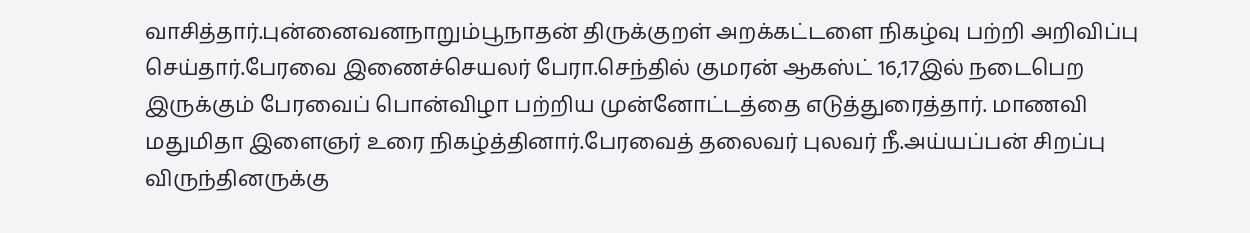வாசித்தார்.புன்னைவனநாறும்பூநாதன் திருக்குறள் அறக்கட்டளை நிகழ்வு பற்றி அறிவிப்பு செய்தார்.பேரவை இணைச்செயலர் பேரா.செந்தில் குமரன் ஆகஸ்ட் 16,17இல் நடைபெற இருக்கும் பேரவைப் பொன்விழா பற்றிய முன்னோட்டத்தை எடுத்துரைத்தார். மாணவி மதுமிதா இளைஞர் உரை நிகழ்த்தினார்.பேரவைத் தலைவர் புலவர் நீ.அய்யப்பன் சிறப்பு விருந்தினருக்கு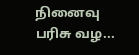நினைவு பரிசு வழ...